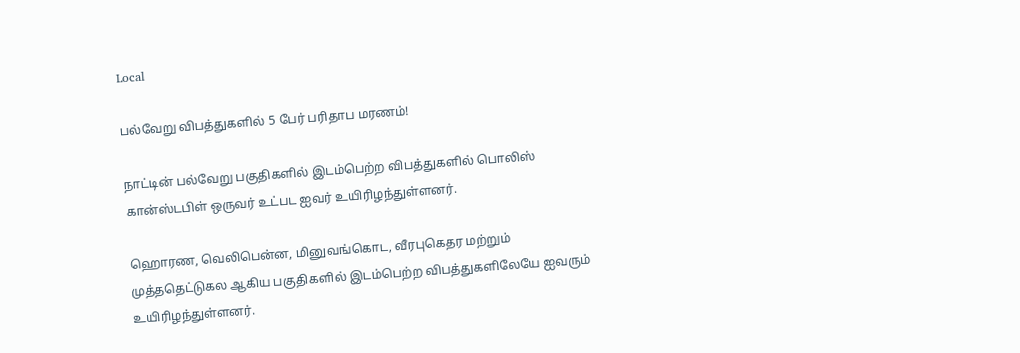Local

பல்வேறு விபத்துகளில் 5 பேர் பரிதாப மரணம்!

நாட்டின் பல்வேறு பகுதிகளில் இடம்பெற்ற விபத்துகளில் பொலிஸ் கான்ஸ்டபிள் ஒருவர் உட்பட ஐவர் உயிரிழந்துள்ளனர்.

ஹொரண, வெலிபென்ன, மினுவங்கொட, வீரபுகெதர மற்றும் முத்ததெட்டுகல ஆகிய பகுதிகளில் இடம்பெற்ற விபத்துகளிலேயே ஐவரும் உயிரிழந்துள்ளனர்.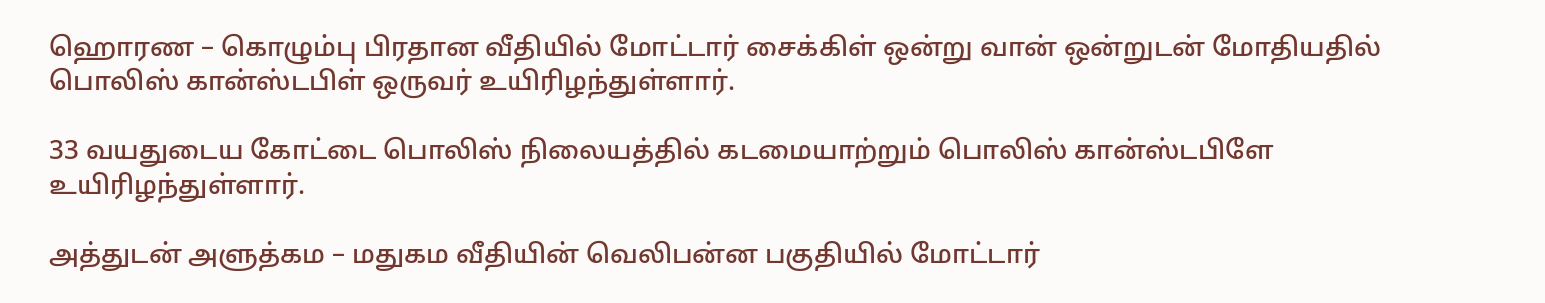ஹொரண – கொழும்பு பிரதான வீதியில் மோட்டார் சைக்கிள் ஒன்று வான் ஒன்றுடன் மோதியதில் பொலிஸ் கான்ஸ்டபிள் ஒருவர் உயிரிழந்துள்ளார்.

33 வயதுடைய கோட்டை பொலிஸ் நிலையத்தில் கடமையாற்றும் பொலிஸ் கான்ஸ்டபிளே உயிரிழந்துள்ளார்.

அத்துடன் அளுத்கம – மதுகம வீதியின் வெலிபன்ன பகுதியில் மோட்டார்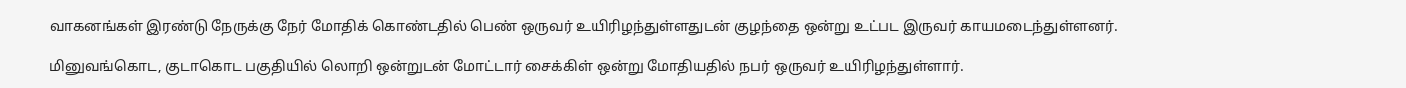வாகனங்கள் இரண்டு நேருக்கு நேர் மோதிக் கொண்டதில் பெண் ஒருவர் உயிரிழந்துள்ளதுடன் குழந்தை ஒன்று உட்பட இருவர் காயமடைந்துள்ளனர்.

மினுவங்கொட, குடாகொட பகுதியில் லொறி ஒன்றுடன் மோட்டார் சைக்கிள் ஒன்று மோதியதில் நபர் ஒருவர் உயிரிழந்துள்ளார்.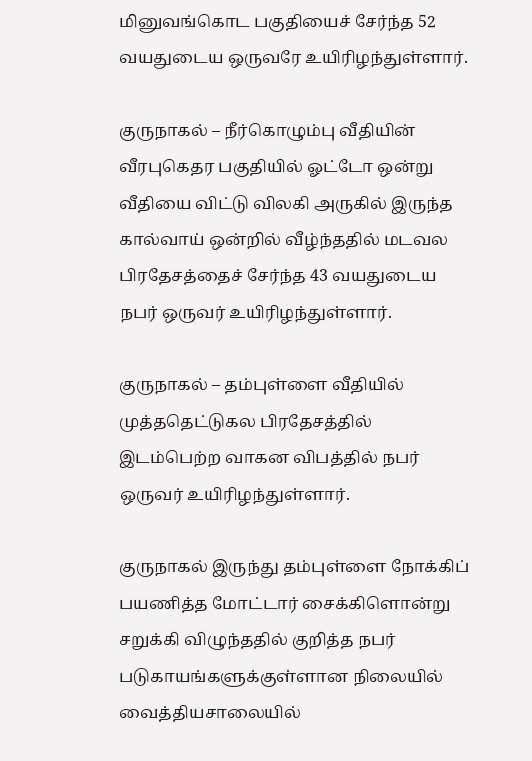மினுவங்கொட பகுதியைச் சேர்ந்த 52 வயதுடைய ஒருவரே உயிரிழந்துள்ளார்.

குருநாகல் – நீர்கொழும்பு வீதியின் வீரபுகெதர பகுதியில் ஓட்டோ ஒன்று வீதியை விட்டு விலகி அருகில் இருந்த கால்வாய் ஒன்றில் வீழ்ந்ததில் மடவல பிரதேசத்தைச் சேர்ந்த 43 வயதுடைய நபர் ஒருவர் உயிரிழந்துள்ளார்.

குருநாகல் – தம்புள்ளை வீதியில் முத்ததெட்டுகல பிரதேசத்தில் இடம்பெற்ற வாகன விபத்தில் நபர் ஒருவர் உயிரிழந்துள்ளார்.

குருநாகல் இருந்து தம்புள்ளை நோக்கிப் பயணித்த மோட்டார் சைக்கிளொன்று சறுக்கி விழுந்ததில் குறித்த நபர் படுகாயங்களுக்குள்ளான நிலையில் வைத்தியசாலையில்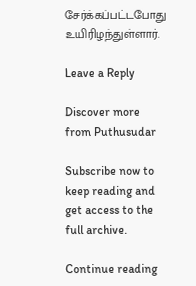சேர்க்கப்பட்டபோது உயிரிழந்துள்ளார்.

Leave a Reply

Discover more from Puthusudar

Subscribe now to keep reading and get access to the full archive.

Continue reading